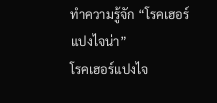ทำความรู้จัก “โรคเฮอร์แปงไจน่า”
โรคเฮอร์แปงไจ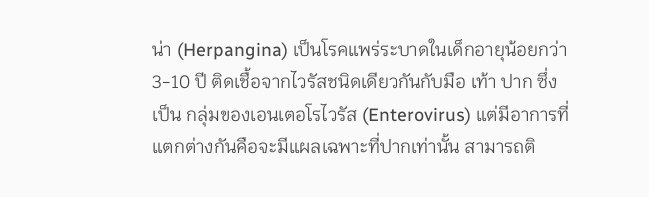น่า (Herpangina) เป็นโรคแพร่ระบาดในเด็กอายุน้อยกว่า 3-10 ปี ติดเชื้อจากไวรัสชนิดเดียวกันกับมือ เท้า ปาก ซึ่งเป็น กลุ่มของเอนเตอโรไวรัส (Enterovirus) แต่มีอาการที่แตกต่างกันคือจะมีแผลเฉพาะที่ปากเท่านั้น สามารถติ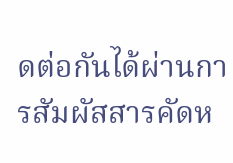ดต่อกันได้ผ่านการสัมผัสสารคัดห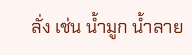ลั่ง เช่น น้ำมูก น้ำลาย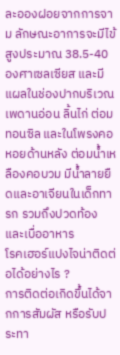ละอองฝอยจากการจาม ลักษณะอาการจะมีไข้สูงประมาณ 38.5-40 องศาเซลเซียส และมีแผลในช่องปากบริเวณเพดานอ่อน ลิ้นไก่ ต่อมทอนซิล และในโพรงคอหอยด้านหลัง ต่อมน้ำเหลืองคอบวม มีน้ำลายยืดและอาเจียนในเด็กทารก รวมถึงปวดท้อง และเบื่ออาหาร
โรคเฮอร์แปงไจน่าติดต่อได้อย่างไร ?
การติดต่อเกิดขึ้นได้จากการสัมผัส หรือรับประทา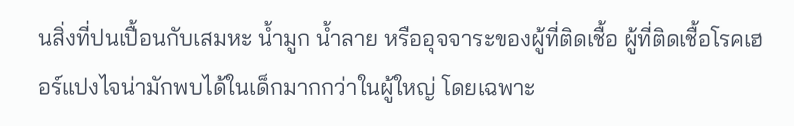นสิ่งที่ปนเปื้อนกับเสมหะ น้ำมูก น้ำลาย หรืออุจจาระของผู้ที่ติดเชื้อ ผู้ที่ติดเชื้อโรคเฮอร์แปงไจน่ามักพบได้ในเด็กมากกว่าในผู้ใหญ่ โดยเฉพาะ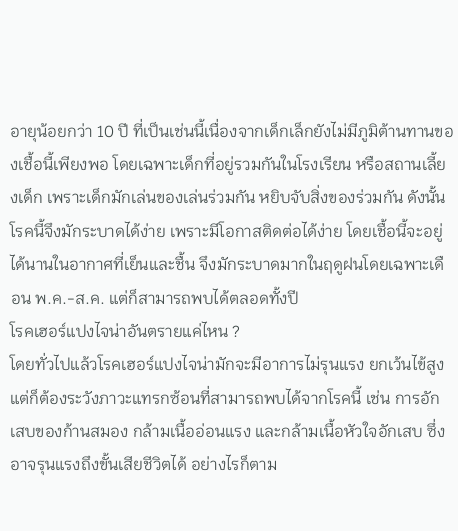อายุน้อยกว่า 10 ปี ที่เป็นเช่นนี้เนื่องจากเด็กเล็กยังไม่มีภูมิต้านทานของเชื้อนี้เพียงพอ โดยเฉพาะเด็กที่อยู่รวมกันในโรงเรียน หรือสถานเลี้ยงเด็ก เพราะเด็กมักเล่นของเล่นร่วมกัน หยิบจับสิ่งของร่วมกัน ดังนั้น โรคนี้จึงมักระบาดได้ง่าย เพราะมีโอกาสติดต่อได้ง่าย โดยเชื้อนี้จะอยู่ได้นานในอากาศที่เย็นและชื้น จึงมักระบาดมากในฤดูฝนโดยเฉพาะเดือน พ.ค.-ส.ค. แต่ก็สามารถพบได้ตลอดทั้งปี
โรคเฮอร์แปงไจน่าอันตรายแค่ไหน ?
โดยทั่วไปแล้วโรคเฮอร์แปงไจน่ามักจะมีอาการไม่รุนแรง ยกเว้นไข้สูง แต่ก็ต้องระวังภาวะแทรกซ้อนที่สามารถพบได้จากโรคนี้ เช่น การอักเสบของก้านสมอง กล้ามเนื้ออ่อนแรง และกล้ามเนื้อหัวใจอักเสบ ซึ่งอาจรุนแรงถึงขั้นเสียชีวิตได้ อย่างไรก็ตาม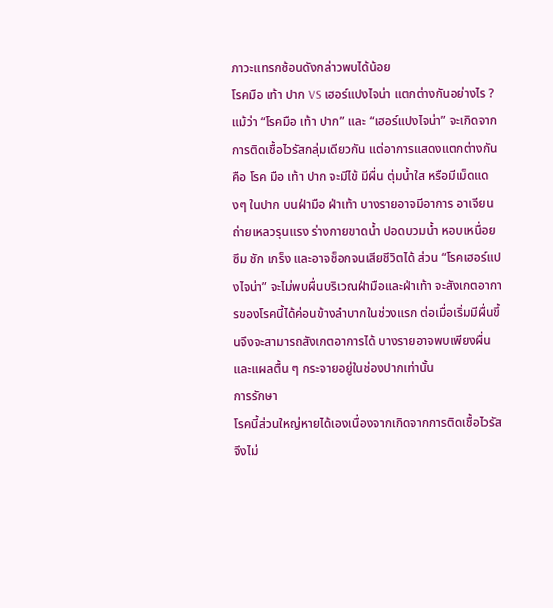ภาวะแทรกซ้อนดังกล่าวพบได้น้อย
โรคมือ เท้า ปาก VS เฮอร์แปงไจน่า แตกต่างกันอย่างไร ?
แม้ว่า “โรคมือ เท้า ปาก” และ “เฮอร์แปงไจน่า” จะเกิดจากการติดเชื้อไวรัสกลุ่มเดียวกัน แต่อาการแสดงแตกต่างกัน คือ โรค มือ เท้า ปาก จะมีไข้ มีผื่น ตุ่มน้ำใส หรือมีเม็ดแดงๆ ในปาก บนฝ่ามือ ฝ่าเท้า บางรายอาจมีอาการ อาเจียน ถ่ายเหลวรุนแรง ร่างกายขาดน้ำ ปอดบวมน้ำ หอบเหนื่อย ซึม ชัก เกร็ง และอาจช็อกจนเสียชีวิตได้ ส่วน “โรคเฮอร์แปงไจน่า” จะไม่พบผื่นบริเวณฝ่ามือและฝ่าเท้า จะสังเกตอาการของโรคนี้ได้ค่อนข้างลำบากในช่วงแรก ต่อเมื่อเริ่มมีผื่นขึ้นจึงจะสามารถสังเกตอาการได้ บางรายอาจพบเพียงผื่น และแผลตื้น ๆ กระจายอยู่ในช่องปากเท่านั้น
การรักษา
โรคนี้ส่วนใหญ่หายได้เองเนื่องจากเกิดจากการติดเชื้อไวรัส จึงไม่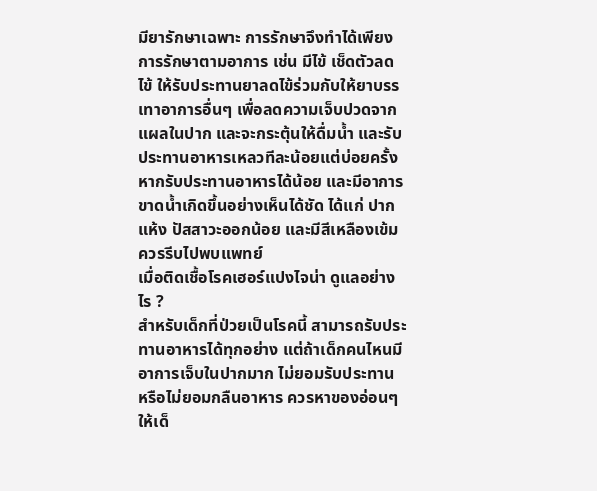มียารักษาเฉพาะ การรักษาจึงทำได้เพียงการรักษาตามอาการ เช่น มีไข้ เช็ดตัวลดไข้ ให้รับประทานยาลดไข้ร่วมกับให้ยาบรรเทาอาการอื่นๆ เพื่อลดความเจ็บปวดจากแผลในปาก และจะกระตุ้นให้ดื่มน้ำ และรับประทานอาหารเหลวทีละน้อยแต่บ่อยครั้ง หากรับประทานอาหารได้น้อย และมีอาการขาดน้ำเกิดขึ้นอย่างเห็นได้ชัด ได้แก่ ปากแห้ง ปัสสาวะออกน้อย และมีสีเหลืองเข้ม ควรรีบไปพบแพทย์
เมื่อติดเชื้อโรคเฮอร์แปงไจน่า ดูแลอย่างไร ?
สำหรับเด็กที่ป่วยเป็นโรคนี้ สามารถรับประทานอาหารได้ทุกอย่าง แต่ถ้าเด็กคนไหนมีอาการเจ็บในปากมาก ไม่ยอมรับประทาน หรือไม่ยอมกลืนอาหาร ควรหาของอ่อนๆ ให้เด็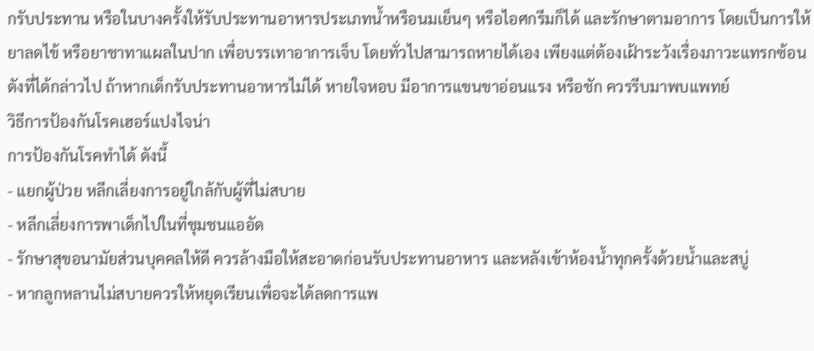กรับประทาน หรือในบางครั้งให้รับประทานอาหารประเภทน้ำหรือนมเย็นๆ หรือไอศกรีมก็ได้ และรักษาตามอาการ โดยเป็นการให้ยาลดไข้ หรือยาชาทาแผลในปาก เพื่อบรรเทาอาการเจ็บ โดยทั่วไปสามารถหายได้เอง เพียงแต่ต้องเฝ้าระวังเรื่องภาวะแทรกซ้อนดังที่ได้กล่าวไป ถ้าหากเด็กรับประทานอาหารไม่ได้ หายใจหอบ มีอาการแขนขาอ่อนแรง หรือชัก ควรรีบมาพบแพทย์
วิธีการป้องกันโรคเฮอร์แปงไจน่า
การป้องกันโรคทำได้ ดังนี้
- แยกผู้ป่วย หลีกเลี่ยงการอยู่ใกล้กับผู้ที่ไม่สบาย
- หลีกเลี่ยงการพาเด็กไปในที่ชุมชนแออัด
- รักษาสุขอนามัยส่วนบุคคลให้ดี ควรล้างมือให้สะอาดก่อนรับประทานอาหาร และหลังเข้าห้องน้ำทุกครั้งด้วยน้ำและสบู่
- หากลูกหลานไม่สบายควรให้หยุดเรียนเพื่อจะได้ลดการแพ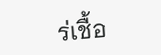ร่เชื้อ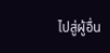ไปสู่ผู้อื่น